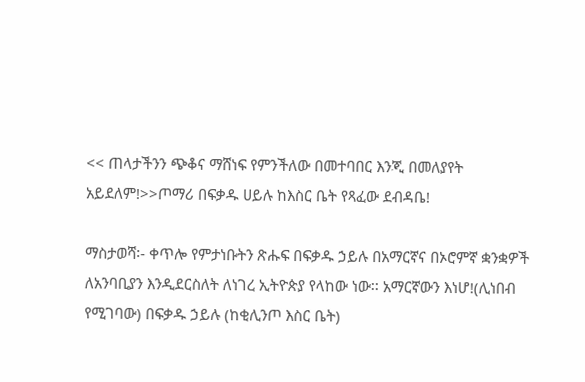<< ጠላታችንን ጭቆና ማሸነፍ የምንችለው በመተባበር እንጂ በመለያየት አይደለም!>>ጦማሪ በፍቃዱ ሀይሉ ከእስር ቤት የጻፈው ደብዳቤ!

ማስታወሻ፡- ቀጥሎ የምታነቡትን ጽሑፍ በፍቃዱ ኃይሉ በአማርኛና በኦሮምኛ ቋንቋዎች ለአንባቢያን እንዲደርስለት ለነገረ ኢትዮጵያ የላከው ነው፡፡ አማርኛውን እነሆ!(ሊነበብ የሚገባው) በፍቃዱ ኃይሉ (ከቂሊንጦ እስር ቤት)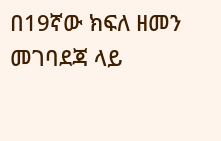በ19ኛው ክፍለ ዘመን መገባደጃ ላይ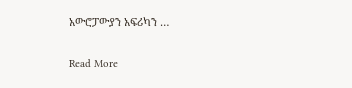አውሮፓውያን አፍሪካን …

Read More